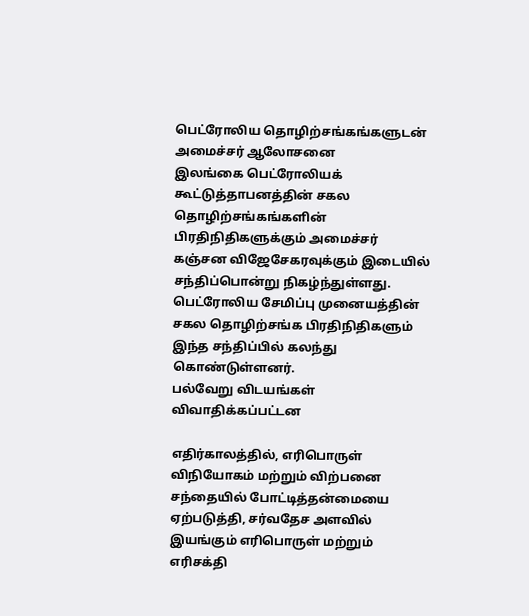பெட்ரோலிய தொழிற்சங்கங்களுடன் அமைச்சர் ஆலோசனை
இலங்கை பெட்ரோலியக் கூட்டுத்தாபனத்தின் சகல தொழிற்சங்கங்களின் பிரதிநிதிகளுக்கும் அமைச்சர் கஞ்சன விஜேசேகரவுக்கும் இடையில் சந்திப்பொன்று நிகழ்ந்துள்ளது.
பெட்ரோலிய சேமிப்பு முனையத்தின் சகல தொழிற்சங்க பிரதிநிதிகளும் இந்த சந்திப்பில் கலந்து கொண்டுள்ளனர்.
பல்வேறு விடயங்கள் விவாதிக்கப்பட்டன

எதிர்காலத்தில், எரிபொருள் விநியோகம் மற்றும் விற்பனை சந்தையில் போட்டித்தன்மையை ஏற்படுத்தி, சர்வதேச அளவில் இயங்கும் எரிபொருள் மற்றும் எரிசக்தி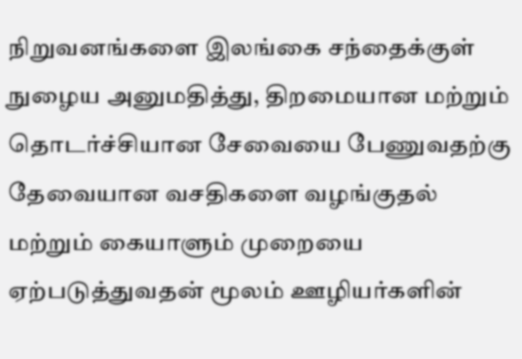நிறுவனங்களை இலங்கை சந்தைக்குள் நுழைய அனுமதித்து, திறமையான மற்றும் தொடர்ச்சியான சேவையை பேணுவதற்கு தேவையான வசதிகளை வழங்குதல் மற்றும் கையாளும் முறையை ஏற்படுத்துவதன் மூலம் ஊழியர்களின்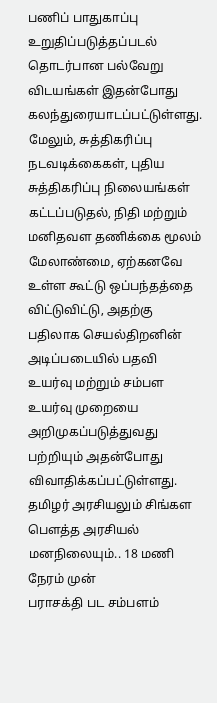பணிப் பாதுகாப்பு உறுதிப்படுத்தப்படல் தொடர்பான பல்வேறு விடயங்கள் இதன்போது கலந்துரையாடப்பட்டுள்ளது.
மேலும், சுத்திகரிப்பு நடவடிக்கைகள், புதிய சுத்திகரிப்பு நிலையங்கள் கட்டப்படுதல், நிதி மற்றும் மனிதவள தணிக்கை மூலம் மேலாண்மை, ஏற்கனவே உள்ள கூட்டு ஒப்பந்தத்தை விட்டுவிட்டு, அதற்கு பதிலாக செயல்திறனின் அடிப்படையில் பதவி உயர்வு மற்றும் சம்பள உயர்வு முறையை அறிமுகப்படுத்துவது பற்றியும் அதன்போது விவாதிக்கப்பட்டுள்ளது.
தமிழர் அரசியலும் சிங்கள பௌத்த அரசியல் மனநிலையும்.. 18 மணி நேரம் முன்
பராசக்தி பட சம்பளம்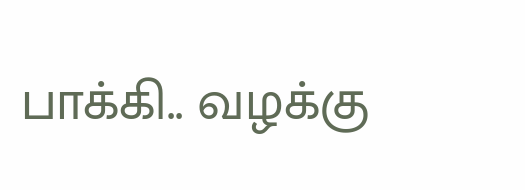பாக்கி.. வழக்கு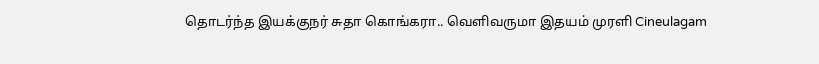தொடர்ந்த இயக்குநர் சுதா கொங்கரா.. வெளிவருமா இதயம் முரளி Cineulagam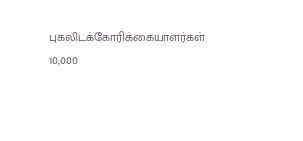புகலிடக்கோரிக்கையாளர்கள் 10,000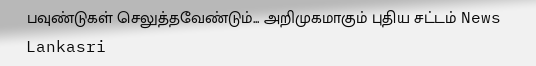பவுண்டுகள் செலுத்தவேண்டும்... அறிமுகமாகும் புதிய சட்டம் News Lankasri